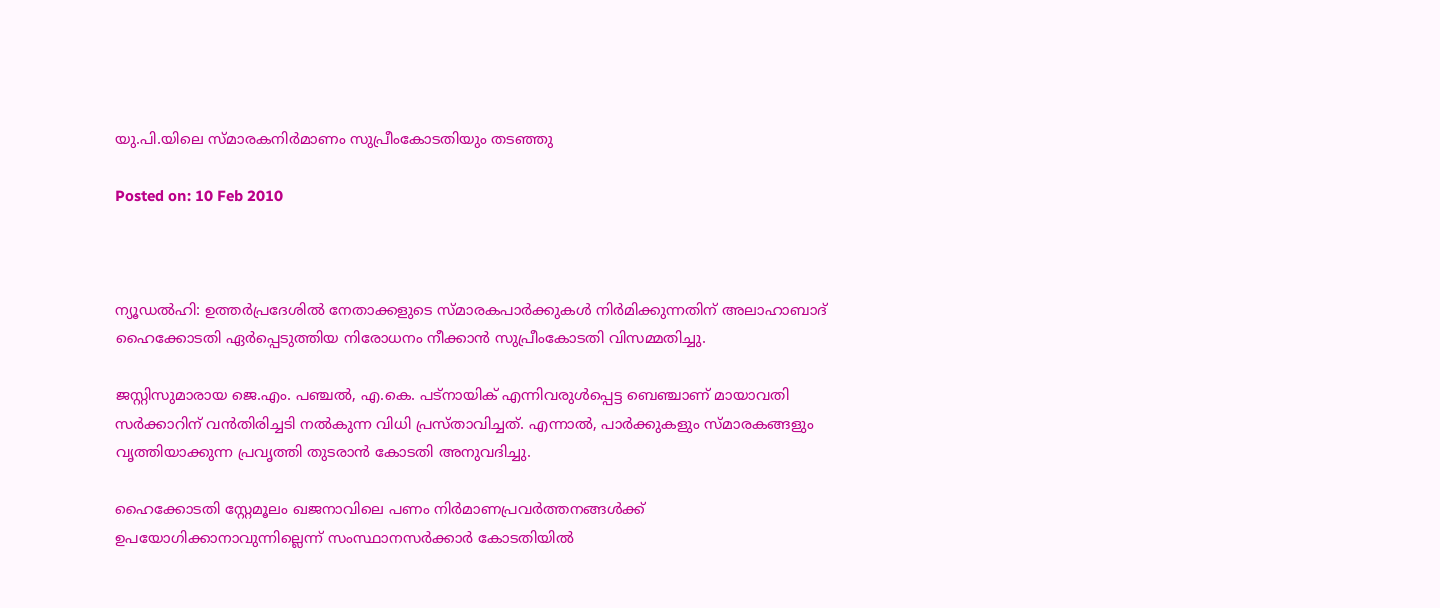യു.പി.യിലെ സ്മാരകനിര്‍മാണം സുപ്രീംകോടതിയും തടഞ്ഞു

Posted on: 10 Feb 2010



ന്യൂഡല്‍ഹി: ഉത്തര്‍പ്രദേശില്‍ നേതാക്കളുടെ സ്മാരകപാര്‍ക്കുകള്‍ നിര്‍മിക്കുന്നതിന് അലാഹാബാദ് ഹൈക്കോടതി ഏര്‍പ്പെടുത്തിയ നിരോധനം നീക്കാന്‍ സുപ്രീംകോടതി വിസമ്മതിച്ചു.

ജസ്റ്റിസുമാരായ ജെ.എം. പഞ്ചല്‍, എ.കെ. പട്‌നായിക് എന്നിവരുള്‍പ്പെട്ട ബെഞ്ചാണ് മായാവതി സര്‍ക്കാറിന് വന്‍തിരിച്ചടി നല്‍കുന്ന വിധി പ്രസ്താവിച്ചത്. എന്നാല്‍, പാര്‍ക്കുകളും സ്മാരകങ്ങളും വൃത്തിയാക്കുന്ന പ്രവൃത്തി തുടരാന്‍ കോടതി അനുവദിച്ചു.

ഹൈക്കോടതി സ്റ്റേമൂലം ഖജനാവിലെ പണം നിര്‍മാണപ്രവര്‍ത്തനങ്ങള്‍ക്ക് ഉപയോഗിക്കാനാവുന്നില്ലെന്ന് സംസ്ഥാനസര്‍ക്കാര്‍ കോടതിയില്‍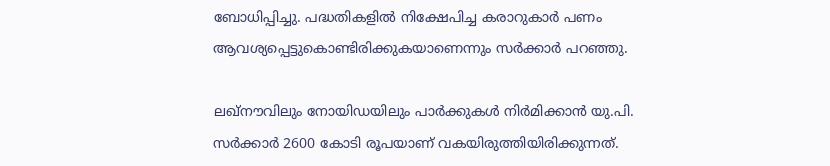ബോധിപ്പിച്ചു. പദ്ധതികളില്‍ നിക്ഷേപിച്ച കരാറുകാര്‍ പണം ആവശ്യപ്പെട്ടുകൊണ്ടിരിക്കുകയാണെന്നും സര്‍ക്കാര്‍ പറഞ്ഞു.

ലഖ്‌നൗവിലും നോയിഡയിലും പാര്‍ക്കുകള്‍ നിര്‍മിക്കാന്‍ യു.പി. സര്‍ക്കാര്‍ 2600 കോടി രൂപയാണ് വകയിരുത്തിയിരിക്കുന്നത്.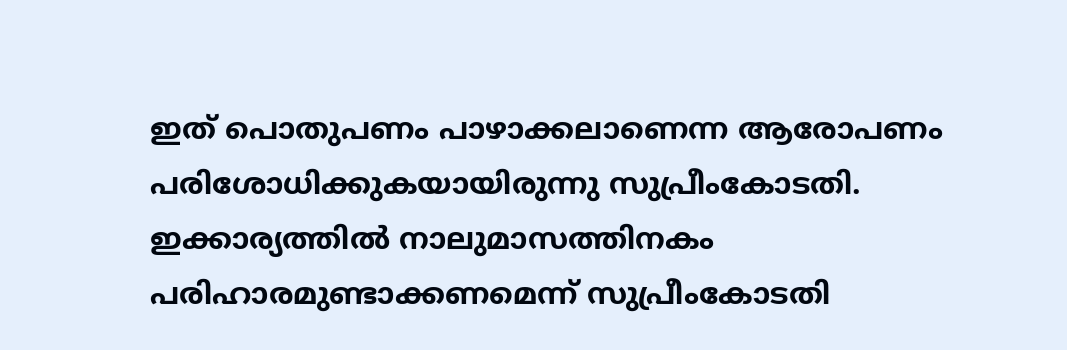ഇത് പൊതുപണം പാഴാക്കലാണെന്ന ആരോപണം പരിശോധിക്കുകയായിരുന്നു സുപ്രീംകോടതി. ഇക്കാര്യത്തില്‍ നാലുമാസത്തിനകം പരിഹാരമുണ്ടാക്കണമെന്ന് സുപ്രീംകോടതി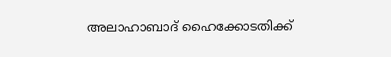അലാഹാബാദ് ഹൈക്കോടതിക്ക്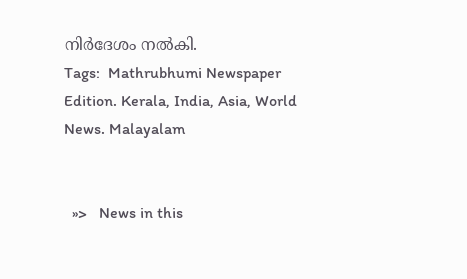നിര്‍ദേശം നല്‍കി.
Tags:  Mathrubhumi Newspaper Edition. Kerala, India, Asia, World News. Malayalam


  »>   News in this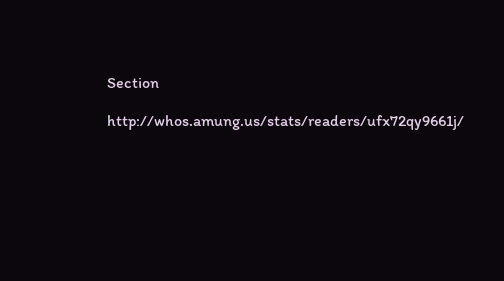Section

http://whos.amung.us/stats/readers/ufx72qy9661j/